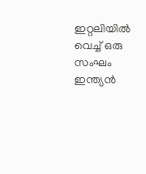ഇറ്റലിയിൽ വെച്ച് ഒരു സംഘം ഇന്ത്യൻ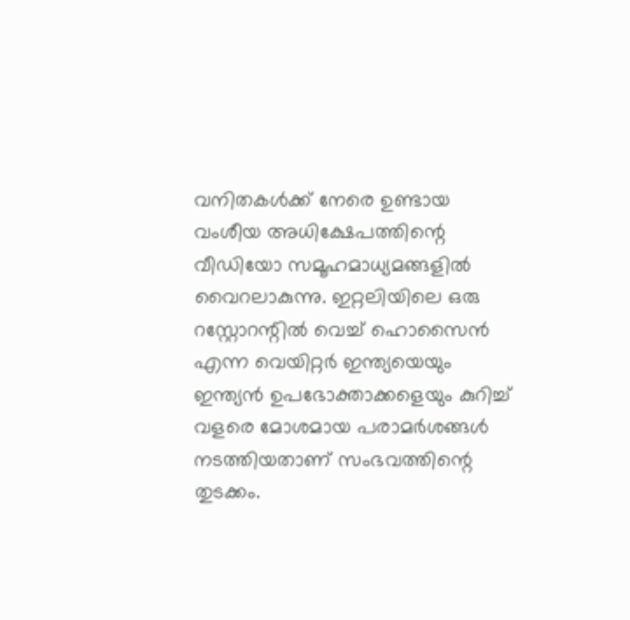വനിതകൾക്ക് നേരെ ഉണ്ടായ വംശീയ അധിക്ഷേപത്തിന്റെ വീഡിയോ സമൂഹമാധ്യമങ്ങളിൽ വൈറലാകുന്നു. ഇറ്റലിയിലെ ഒരു റസ്റ്റോറന്റിൽ വെച്ച് ഹൊസൈൻ എന്ന വെയിറ്റർ ഇന്ത്യയെയും ഇന്ത്യൻ ഉപഭോക്താക്കളെയും കുറിച്ച് വളരെ മോശമായ പരാമർശങ്ങൾ നടത്തിയതാണ് സംഭവത്തിന്റെ തുടക്കം.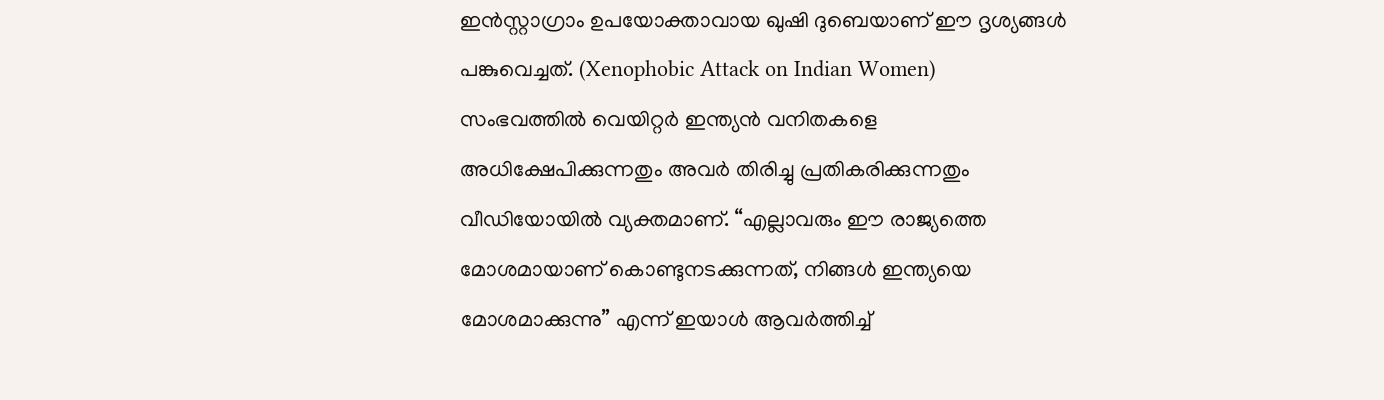ഇൻസ്റ്റാഗ്രാം ഉപയോക്താവായ ഖുഷി ദുബെയാണ് ഈ ദൃശ്യങ്ങൾ പങ്കുവെച്ചത്. (Xenophobic Attack on Indian Women)
സംഭവത്തിൽ വെയിറ്റർ ഇന്ത്യൻ വനിതകളെ അധിക്ഷേപിക്കുന്നതും അവർ തിരിച്ചു പ്രതികരിക്കുന്നതും വീഡിയോയിൽ വ്യക്തമാണ്. “എല്ലാവരും ഈ രാജ്യത്തെ മോശമായാണ് കൊണ്ടുനടക്കുന്നത്, നിങ്ങൾ ഇന്ത്യയെ മോശമാക്കുന്നു” എന്ന് ഇയാൾ ആവർത്തിച്ച്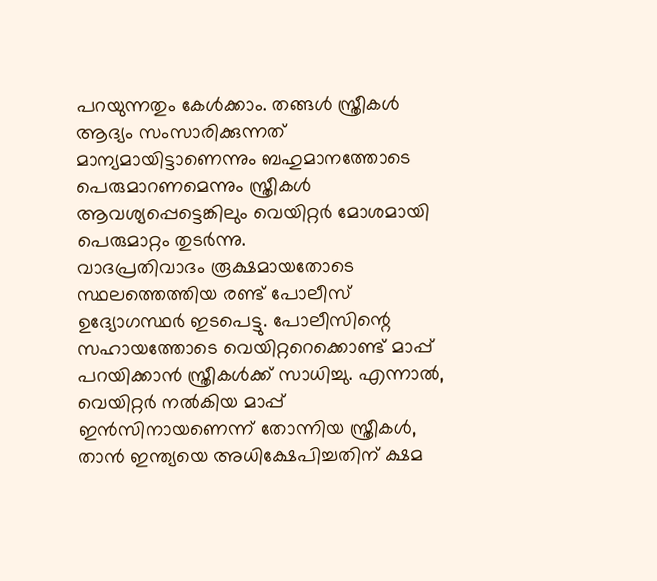പറയുന്നതും കേൾക്കാം. തങ്ങൾ സ്ത്രീകൾ ആദ്യം സംസാരിക്കുന്നത് മാന്യമായിട്ടാണെന്നും ബഹുമാനത്തോടെ പെരുമാറണമെന്നും സ്ത്രീകൾ ആവശ്യപ്പെട്ടെങ്കിലും വെയിറ്റർ മോശമായി പെരുമാറ്റം തുടർന്നു.
വാദപ്രതിവാദം രൂക്ഷമായതോടെ സ്ഥലത്തെത്തിയ രണ്ട് പോലീസ് ഉദ്യോഗസ്ഥർ ഇടപെട്ടു. പോലീസിന്റെ സഹായത്തോടെ വെയിറ്ററെക്കൊണ്ട് മാപ്പ് പറയിക്കാൻ സ്ത്രീകൾക്ക് സാധിച്ചു. എന്നാൽ, വെയിറ്റർ നൽകിയ മാപ്പ് ഇൻസിനായണെന്ന് തോന്നിയ സ്ത്രീകൾ, താൻ ഇന്ത്യയെ അധിക്ഷേപിച്ചതിന് ക്ഷമ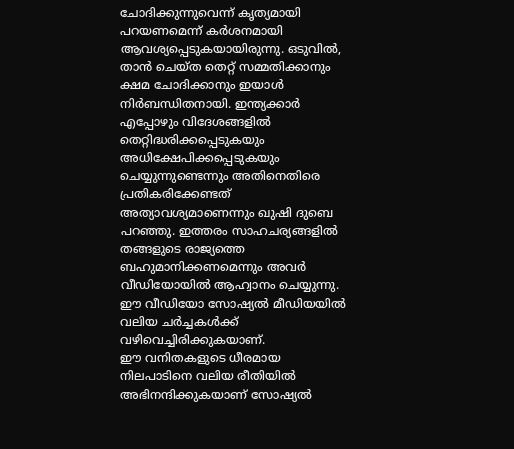ചോദിക്കുന്നുവെന്ന് കൃത്യമായി പറയണമെന്ന് കർശനമായി ആവശ്യപ്പെടുകയായിരുന്നു. ഒടുവിൽ, താൻ ചെയ്ത തെറ്റ് സമ്മതിക്കാനും ക്ഷമ ചോദിക്കാനും ഇയാൾ നിർബന്ധിതനായി. ഇന്ത്യക്കാർ എപ്പോഴും വിദേശങ്ങളിൽ തെറ്റിദ്ധരിക്കപ്പെടുകയും അധിക്ഷേപിക്കപ്പെടുകയും ചെയ്യുന്നുണ്ടെന്നും അതിനെതിരെ പ്രതികരിക്കേണ്ടത് അത്യാവശ്യമാണെന്നും ഖുഷി ദുബെ പറഞ്ഞു. ഇത്തരം സാഹചര്യങ്ങളിൽ തങ്ങളുടെ രാജ്യത്തെ ബഹുമാനിക്കണമെന്നും അവർ വീഡിയോയിൽ ആഹ്വാനം ചെയ്യുന്നു. ഈ വീഡിയോ സോഷ്യൽ മീഡിയയിൽ വലിയ ചർച്ചകൾക്ക് വഴിവെച്ചിരിക്കുകയാണ്.
ഈ വനിതകളുടെ ധീരമായ നിലപാടിനെ വലിയ രീതിയിൽ അഭിനന്ദിക്കുകയാണ് സോഷ്യൽ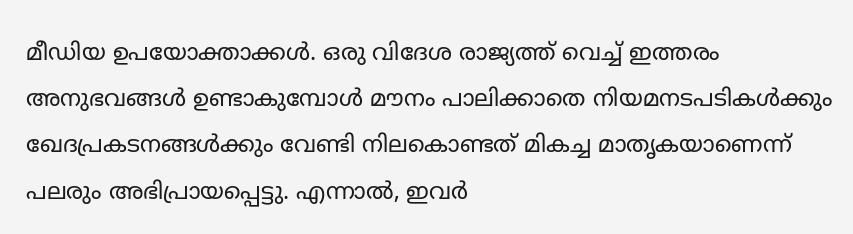മീഡിയ ഉപയോക്താക്കൾ. ഒരു വിദേശ രാജ്യത്ത് വെച്ച് ഇത്തരം അനുഭവങ്ങൾ ഉണ്ടാകുമ്പോൾ മൗനം പാലിക്കാതെ നിയമനടപടികൾക്കും ഖേദപ്രകടനങ്ങൾക്കും വേണ്ടി നിലകൊണ്ടത് മികച്ച മാതൃകയാണെന്ന് പലരും അഭിപ്രായപ്പെട്ടു. എന്നാൽ, ഇവർ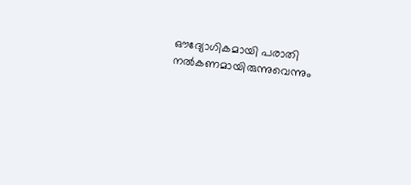ഔദ്യോഗികമായി പരാതി നൽകണമായിരുന്നുവെന്നും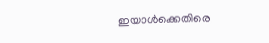ഇയാൾക്കെതിരെ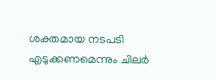ശക്തമായ നടപടി എടുക്കണമെന്നും ചിലർ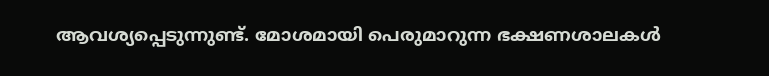ആവശ്യപ്പെടുന്നുണ്ട്. മോശമായി പെരുമാറുന്ന ഭക്ഷണശാലകൾ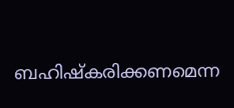ബഹിഷ്കരിക്കണമെന്ന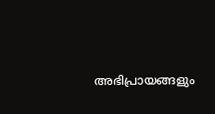അഭിപ്രായങ്ങളും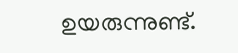ഉയരുന്നുണ്ട്.